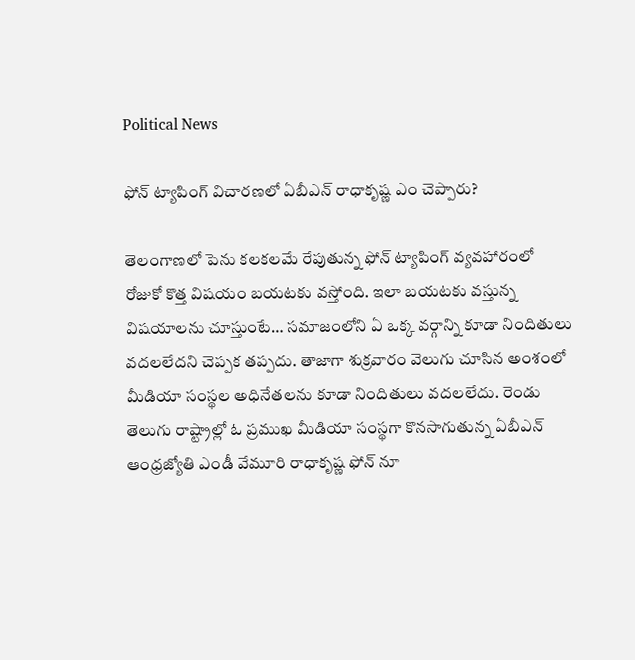Political News

ఫోన్ ట్యాపింగ్ విచారణలో ఏబీఎన్ రాధాకృష్ణ ఎం చెప్పారు?

తెలంగాణలో పెను కలకలమే రేపుతున్న ఫోన్ ట్యాపింగ్ వ్యవహారంలో రోజుకో కొత్త విషయం బయటకు వస్తోంది. ఇలా బయటకు వస్తున్న విషయాలను చూస్తుంటే… సమాజంలోని ఏ ఒక్క వర్గాన్ని కూడా నిందితులు వదలలేదని చెప్పక తప్పదు. తాజాగా శుక్రవారం వెలుగు చూసిన అంశంలో మీడియా సంస్థల అధినేతలను కూడా నిందితులు వదలలేదు. రెండు తెలుగు రాష్ట్రాల్లో ఓ ప్రముఖ మీడియా సంస్థగా కొనసాగుతున్న ఏబీఎన్ ఆంధ్రజ్యోతి ఎండీ వేమూరి రాధాకృష్ణ ఫోన్ నూ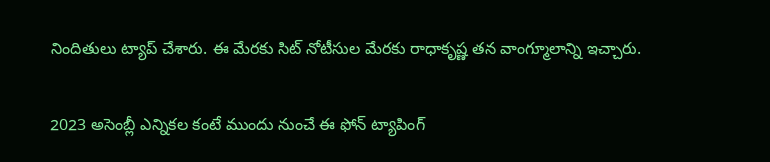నిందితులు ట్యాప్ చేశారు. ఈ మేరకు సిట్ నోటీసుల మేరకు రాధాకృష్ణ తన వాంగ్మూలాన్ని ఇచ్చారు.

2023 అసెంబ్లీ ఎన్నికల కంటే ముందు నుంచే ఈ ఫోన్ ట్యాపింగ్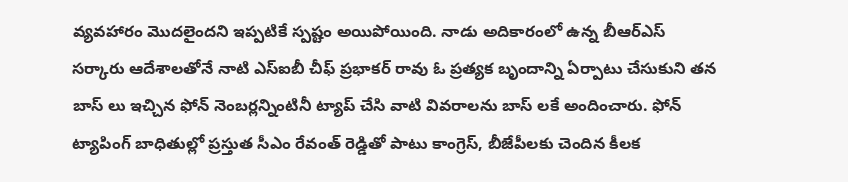వ్యవహారం మొదలైందని ఇప్పటికే స్పష్టం అయిపోయింది. నాడు అదికారంలో ఉన్న బీఆర్ఎస్ సర్కారు ఆదేశాలతోనే నాటి ఎస్ఐబీ చీఫ్ ప్రభాకర్ రావు ఓ ప్రత్యక బృందాన్ని ఏర్పాటు చేసుకుని తన బాస్ లు ఇచ్చిన ఫోన్ నెంబర్లన్నింటినీ ట్యాప్ చేసి వాటి వివరాలను బాస్ లకే అందించారు. ఫోన్ ట్యాపింగ్ బాధితుల్లో ప్రస్తుత సీఎం రేవంత్ రెడ్డితో పాటు కాంగ్రెస్, బీజేపీలకు చెందిన కీలక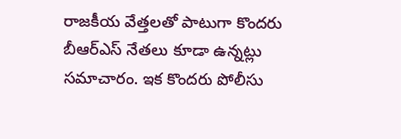రాజకీయ వేత్తలతో పాటుగా కొందరు బీఆర్ఎస్ నేతలు కూడా ఉన్నట్లు సమాచారం. ఇక కొందరు పోలీసు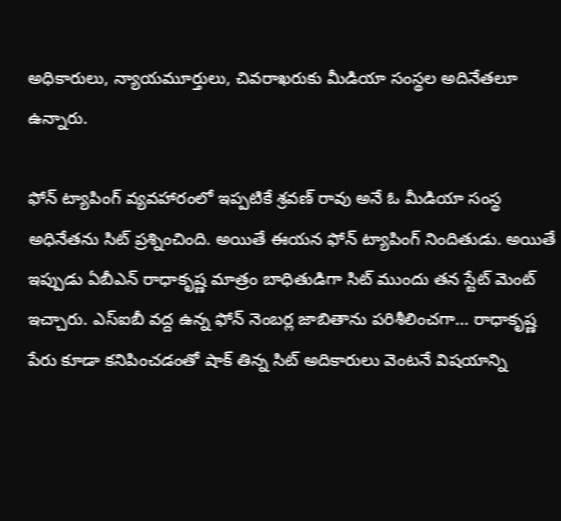అధికారులు, న్యాయమూర్తులు, చివరాఖరుకు మీడియా సంస్థల అదినేతలూ ఉన్నారు.

ఫోన్ ట్యాపింగ్ వ్యవహారంలో ఇప్పటికే శ్రవణ్ రావు అనే ఓ మీడియా సంస్థ అధినేతను సిట్ ప్రశ్నించింది. అయితే ఈయన ఫోన్ ట్యాపింగ్ నిందితుడు. అయితే ఇప్పుడు ఏబీఎన్ రాధాకృష్ణ మాత్రం బాధితుడిగా సిట్ ముందు తన స్టేట్ మెంట్ ఇచ్చారు. ఎస్ఐబీ వద్ద ఉన్న ఫోన్ నెంబర్ల జాబితాను పరిశీలించగా… రాధాకృష్ణ పేరు కూడా కనిపించడంతో షాక్ తిన్న సిట్ అదికారులు వెంటనే విషయాన్ని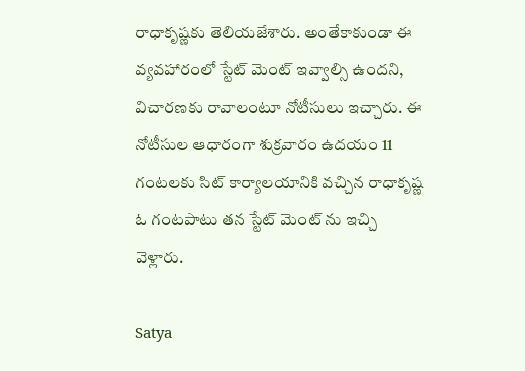రాధాకృష్ణకు తెలియజేశారు. అంతేకాకుండా ఈ వ్యవహారంలో స్టేట్ మెంట్ ఇవ్వాల్సి ఉందని, విచారణకు రావాలంటూ నోటీసులు ఇచ్చారు. ఈ నోటీసుల ఆధారంగా శుక్రవారం ఉదయం 11 గంటలకు సిట్ కార్యాలయానికి వచ్చిన రాధాకృష్ణ ఓ గంటపాటు తన స్టేట్ మెంట్ ను ఇచ్చి వెళ్లారు.

Satya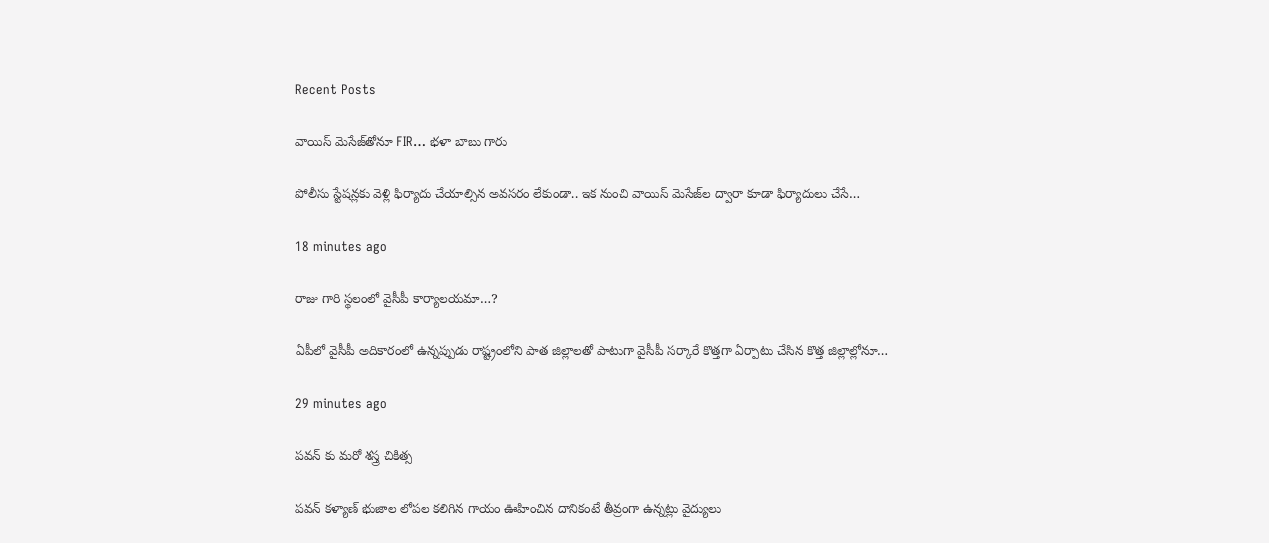Recent Posts

వాయిస్ మెసేజ్‌తోనూ FIR… భళా బాబు గారు

పోలీసు స్టేష‌న్ల‌కు వెళ్లి ఫిర్యాదు చేయాల్సిన అవ‌స‌రం లేకుండా.. ఇక నుంచి వాయిస్ మెసేజ్‌ల ద్వారా కూడా ఫిర్యాదులు చేసే…

18 minutes ago

రాజు గారి స్థలంలో వైసీపీ కార్యాలయమా…?

ఏపీలో వైసీపీ అదికారంలో ఉన్నప్పుడు రాష్ట్రంలోని పాత జిల్లాలతో పాటుగా వైసీపీ సర్కారే కొత్తగా ఏర్పాటు చేసిన కొత్త జిల్లాల్లోనూ…

29 minutes ago

పవన్ కు మరో శస్త్ర చికిత్స

పవన్ కళ్యాణ్ భుజాల లోపల కలిగిన గాయం ఊహించిన దానికంటే తీవ్రంగా ఉన్నట్లు వైద్యులు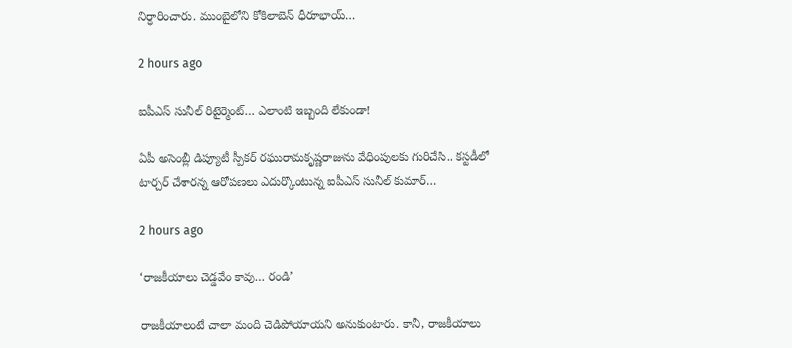నిర్ధారించారు. ముంబైలోని కోకిలాబెన్ ధీరూభాయ్…

2 hours ago

ఐపీఎస్ సునీల్ రిటైర్మెంట్‌… ఎలాంటి ఇబ్బంది లేకుండా!

ఏపీ అసెంబ్లీ డిప్యూటీ స్పీక‌ర్ ర‌ఘురామ‌కృష్ణ‌రాజును వేధింపుల‌కు గురిచేసి.. క‌స్ట‌డీలో టార్చ‌ర్ చేశార‌న్న ఆరోప‌ణ‌లు ఎదుర్కొంటున్న ఐపీఎస్ సునీల్ కుమార్…

2 hours ago

‘రాజ‌కీయాలు చెడ్డ‌వేం కావు… రండి’

రాజ‌కీయాలంటే చాలా మంది చెడిపోయాయ‌ని అనుకుంటారు. కానీ, రాజ‌కీయాలు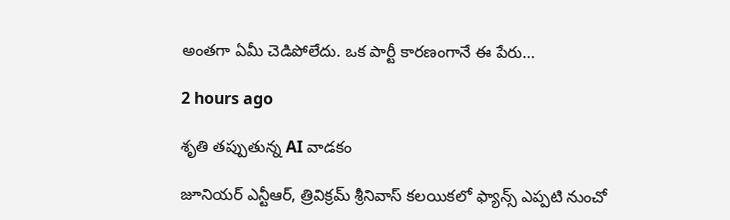అంత‌గా ఏమీ చెడిపోలేదు. ఒక పార్టీ కార‌ణంగానే ఈ పేరు…

2 hours ago

శృతి తప్పుతున్న AI వాడకం

జూనియర్ ఎన్టీఆర్, త్రివిక్రమ్ శ్రీనివాస్ కలయికలో ఫ్యాన్స్ ఎప్పటి నుంచో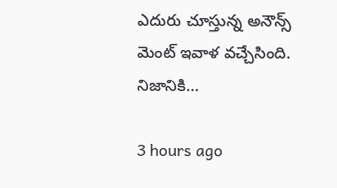ఎదురు చూస్తున్న అనౌన్స్ మెంట్ ఇవాళ వచ్చేసింది. నిజానికి…

3 hours ago